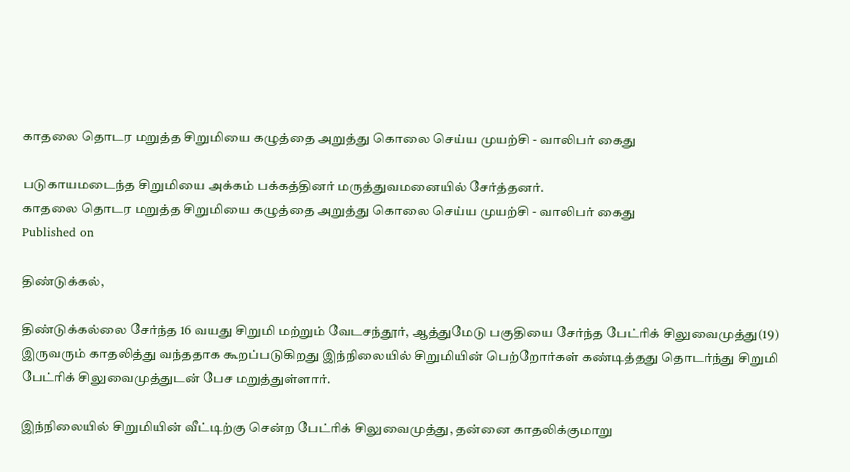காதலை தொடர மறுத்த சிறுமியை கழுத்தை அறுத்து கொலை செய்ய முயற்சி - வாலிபர் கைது

படுகாயமடைந்த சிறுமியை அக்கம் பக்கத்தினர் மருத்துவமனையில் சேர்த்தனர்.
காதலை தொடர மறுத்த சிறுமியை கழுத்தை அறுத்து கொலை செய்ய முயற்சி - வாலிபர் கைது
Published on

திண்டுக்கல்,

திண்டுக்கல்லை சேர்ந்த 16 வயது சிறுமி மற்றும் வேடசந்தூர், ஆத்துமேடு பகுதியை சேர்ந்த பேட்ரிக் சிலுவைமுத்து(19) இருவரும் காதலித்து வந்ததாக கூறப்படுகிறது இந்நிலையில் சிறுமியின் பெற்றோர்கள் கண்டித்தது தொடர்ந்து சிறுமி பேட்ரிக் சிலுவைமுத்துடன் பேச மறுத்துள்ளார்.

இந்நிலையில் சிறுமியின் வீட்டிற்கு சென்ற பேட்ரிக் சிலுவைமுத்து, தன்னை காதலிக்குமாறு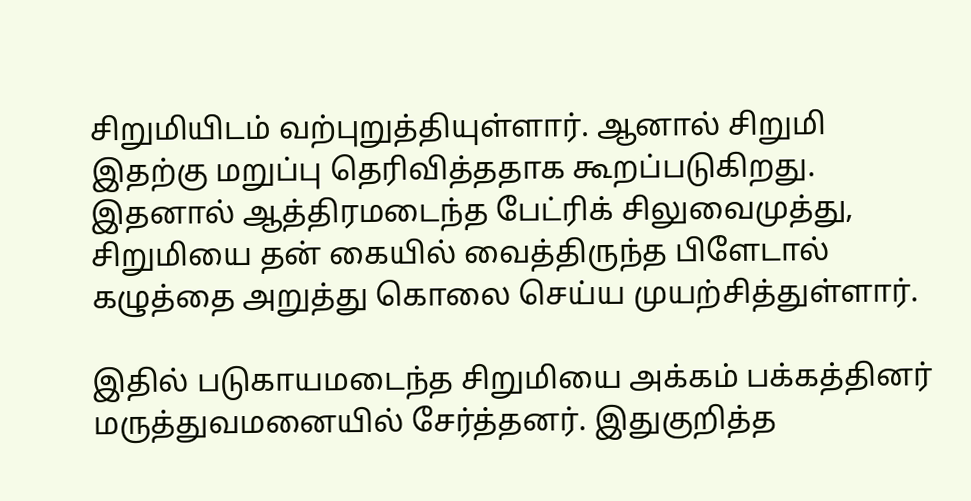சிறுமியிடம் வற்புறுத்தியுள்ளார். ஆனால் சிறுமி இதற்கு மறுப்பு தெரிவித்ததாக கூறப்படுகிறது. இதனால் ஆத்திரமடைந்த பேட்ரிக் சிலுவைமுத்து, சிறுமியை தன் கையில் வைத்திருந்த பிளேடால் கழுத்தை அறுத்து கொலை செய்ய முயற்சித்துள்ளார்.

இதில் படுகாயமடைந்த சிறுமியை அக்கம் பக்கத்தினர் மருத்துவமனையில் சேர்த்தனர். இதுகுறித்த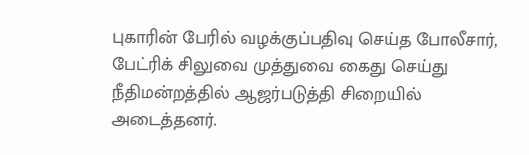புகாரின் பேரில் வழக்குப்பதிவு செய்த போலீசார், பேட்ரிக் சிலுவை முத்துவை கைது செய்து நீதிமன்றத்தில் ஆஜர்படுத்தி சிறையில் அடைத்தனர்.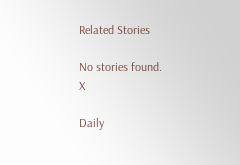Related Stories

No stories found.
X

Daily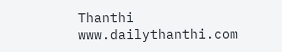Thanthi
www.dailythanthi.com